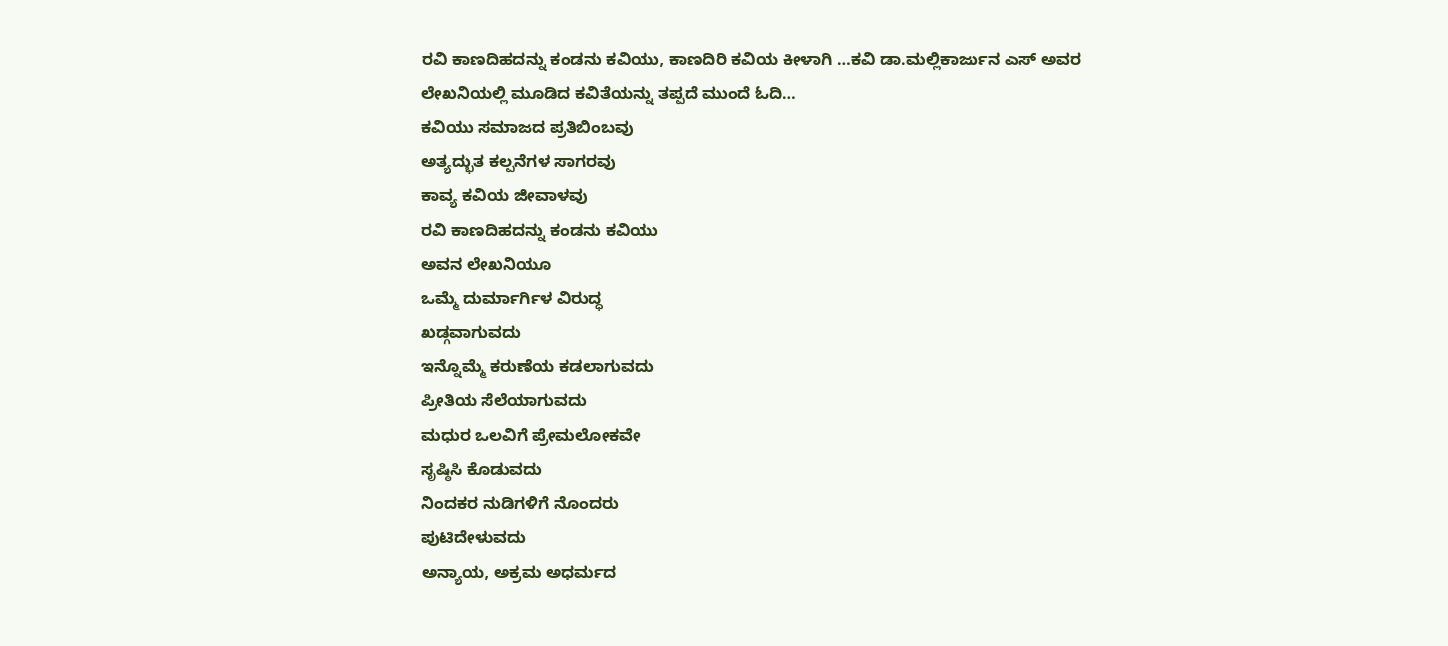ರವಿ ಕಾಣದಿಹದನ್ನು ಕಂಡನು ಕವಿಯು, ಕಾಣದಿರಿ ಕವಿಯ ಕೀಳಾಗಿ …ಕವಿ ಡಾ.ಮಲ್ಲಿಕಾರ್ಜುನ ಎಸ್ ಅವರ ಲೇಖನಿಯಲ್ಲಿ ಮೂಡಿದ ಕವಿತೆಯನ್ನು ತಪ್ಪದೆ ಮುಂದೆ ಓದಿ…
ಕವಿಯು ಸಮಾಜದ ಪ್ರತಿಬಿಂಬವು
ಅತ್ಯದ್ಭುತ ಕಲ್ಪನೆಗಳ ಸಾಗರವು
ಕಾವ್ಯ ಕವಿಯ ಜೀವಾಳವು
ರವಿ ಕಾಣದಿಹದನ್ನು ಕಂಡನು ಕವಿಯು
ಅವನ ಲೇಖನಿಯೂ
ಒಮ್ಮೆ ದುರ್ಮಾರ್ಗಿಳ ವಿರುದ್ಧ
ಖಡ್ಗವಾಗುವದು
ಇನ್ನೊಮ್ಮೆ ಕರುಣೆಯ ಕಡಲಾಗುವದು
ಪ್ರೀತಿಯ ಸೆಲೆಯಾಗುವದು
ಮಧುರ ಒಲವಿಗೆ ಪ್ರೇಮಲೋಕವೇ
ಸೃಷ್ಠಿಸಿ ಕೊಡುವದು
ನಿಂದಕರ ನುಡಿಗಳಿಗೆ ನೊಂದರು
ಪುಟಿದೇಳುವದು
ಅನ್ಯಾಯ, ಅಕ್ರಮ ಅಧರ್ಮದ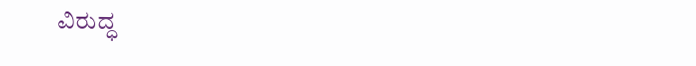ವಿರುದ್ಧ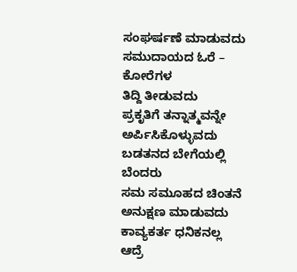ಸಂಘರ್ಷಣೆ ಮಾಡುವದು
ಸಮುದಾಯದ ಓರೆ – ಕೋರೆಗಳ
ತಿದ್ದಿ ತೀಡುವದು
ಪ್ರಕೃತಿಗೆ ತನ್ನಾತ್ಮವನ್ನೇ
ಅರ್ಪಿಸಿಕೊಳ್ಳುವದು
ಬಡತನದ ಬೇಗೆಯಲ್ಲಿ ಬೆಂದರು
ಸಮ ಸಮೂಹದ ಚಿಂತನೆ
ಅನುಕ್ಷಣ ಮಾಡುವದು
ಕಾವ್ಯಕರ್ತ ಧನಿಕನಲ್ಲ ಆದ್ರೆ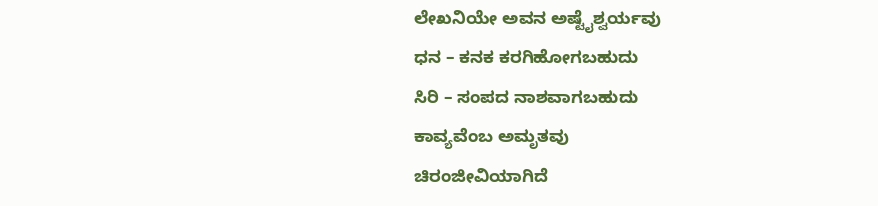ಲೇಖನಿಯೇ ಅವನ ಅಷ್ಟೈಶ್ವರ್ಯವು
ಧನ – ಕನಕ ಕರಗಿಹೋಗಬಹುದು
ಸಿರಿ – ಸಂಪದ ನಾಶವಾಗಬಹುದು
ಕಾವ್ಯವೆಂಬ ಅಮೃತವು
ಚಿರಂಜೀವಿಯಾಗಿದೆ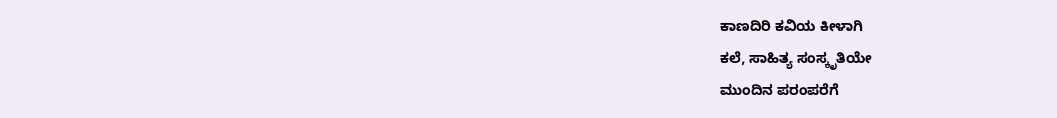ಕಾಣದಿರಿ ಕವಿಯ ಕೀಳಾಗಿ
ಕಲೆ, ಸಾಹಿತ್ಯ ಸಂಸ್ಕೃತಿಯೇ
ಮುಂದಿನ ಪರಂಪರೆಗೆ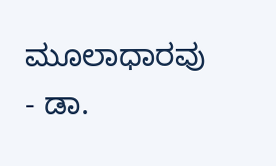ಮೂಲಾಧಾರವು
- ಡಾ.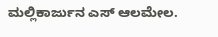ಮಲ್ಲಿಕಾರ್ಜುನ ಎಸ್ ಆಲಮೇಲ.